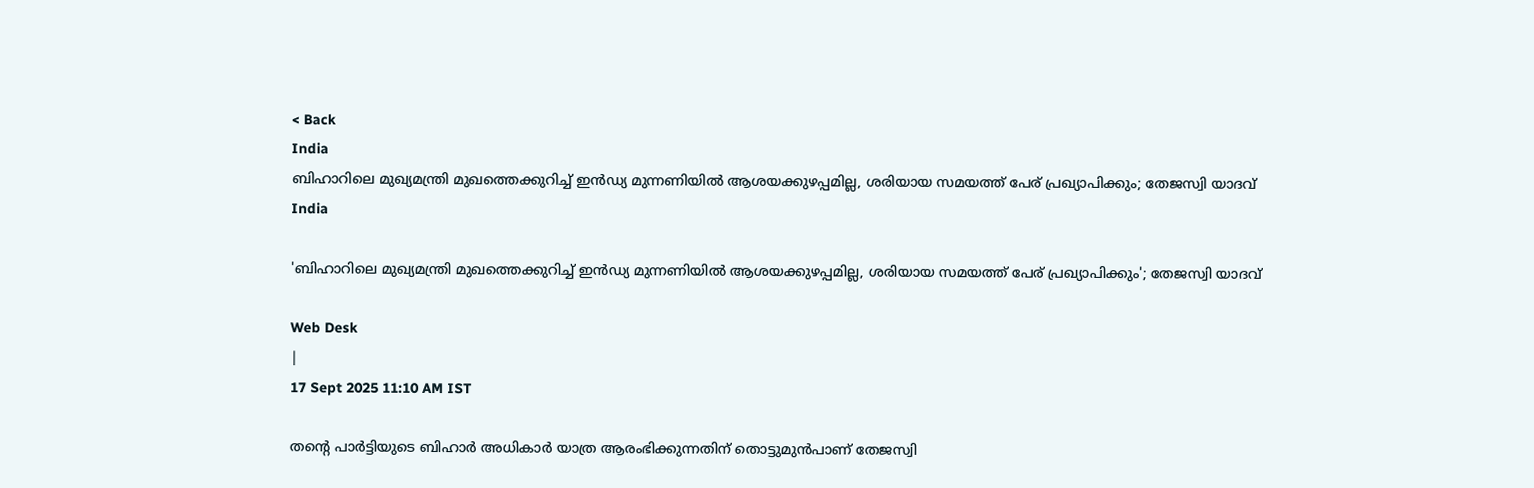< Back
India
ബിഹാറിലെ മുഖ്യമന്ത്രി മുഖത്തെക്കുറിച്ച് ഇൻഡ്യ മുന്നണിയിൽ ആശയക്കുഴപ്പമില്ല, ശരിയായ സമയത്ത് പേര് പ്രഖ്യാപിക്കും; തേജസ്വി യാദവ്
India

'ബിഹാറിലെ മുഖ്യമന്ത്രി മുഖത്തെക്കുറിച്ച് ഇൻഡ്യ മുന്നണിയിൽ ആശയക്കുഴപ്പമില്ല, ശരിയായ സമയത്ത് പേര് പ്രഖ്യാപിക്കും'; തേജസ്വി യാദവ്

Web Desk
|
17 Sept 2025 11:10 AM IST

തന്‍റെ പാര്‍ട്ടിയുടെ ബിഹാര്‍ അധികാര്‍ യാത്ര ആരംഭിക്കുന്നതിന് തൊട്ടുമുൻപാണ് തേജസ്വി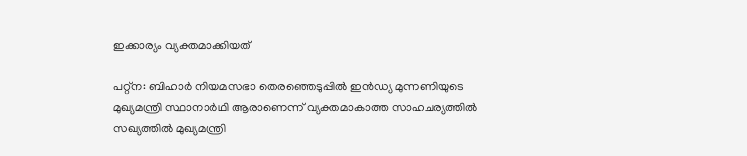ഇക്കാര്യം വ്യക്തമാക്കിയത്

പറ്റ്ന: ബിഹാർ നിയമസഭാ തെരഞ്ഞെടുപ്പിൽ ഇൻഡ്യ മുന്നണിയുടെ മുഖ്യമന്ത്രി സ്ഥാനാർഥി ആരാണെന്ന് വ്യക്തമാകാത്ത സാഹചര്യത്തിൽ സഖ്യത്തിൽ മുഖ്യമന്ത്രി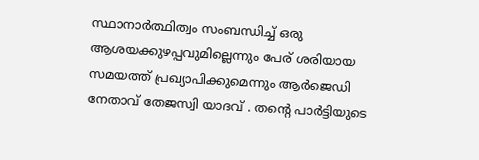സ്ഥാനാർത്ഥിത്വം സംബന്ധിച്ച് ഒരു ആശയക്കുഴപ്പവുമില്ലെന്നും പേര് ശരിയായ സമയത്ത് പ്രഖ്യാപിക്കുമെന്നും ആർജെഡി നേതാവ് തേജസ്വി യാദവ് . തന്‍റെ പാര്‍ട്ടിയുടെ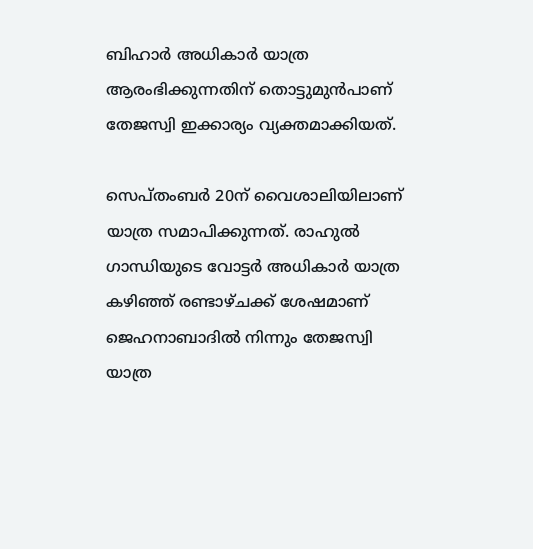ബിഹാര്‍ അധികാര്‍ യാത്ര ആരംഭിക്കുന്നതിന് തൊട്ടുമുൻപാണ് തേജസ്വി ഇക്കാര്യം വ്യക്തമാക്കിയത്.

സെപ്തംബര്‍ 20ന് വൈശാലിയിലാണ് യാത്ര സമാപിക്കുന്നത്. രാഹുൽ ഗാന്ധിയുടെ വോട്ടർ അധികാർ യാത്ര കഴിഞ്ഞ് രണ്ടാഴ്ചക്ക് ശേഷമാണ് ജെഹനാബാദിൽ നിന്നും തേജസ്വി യാത്ര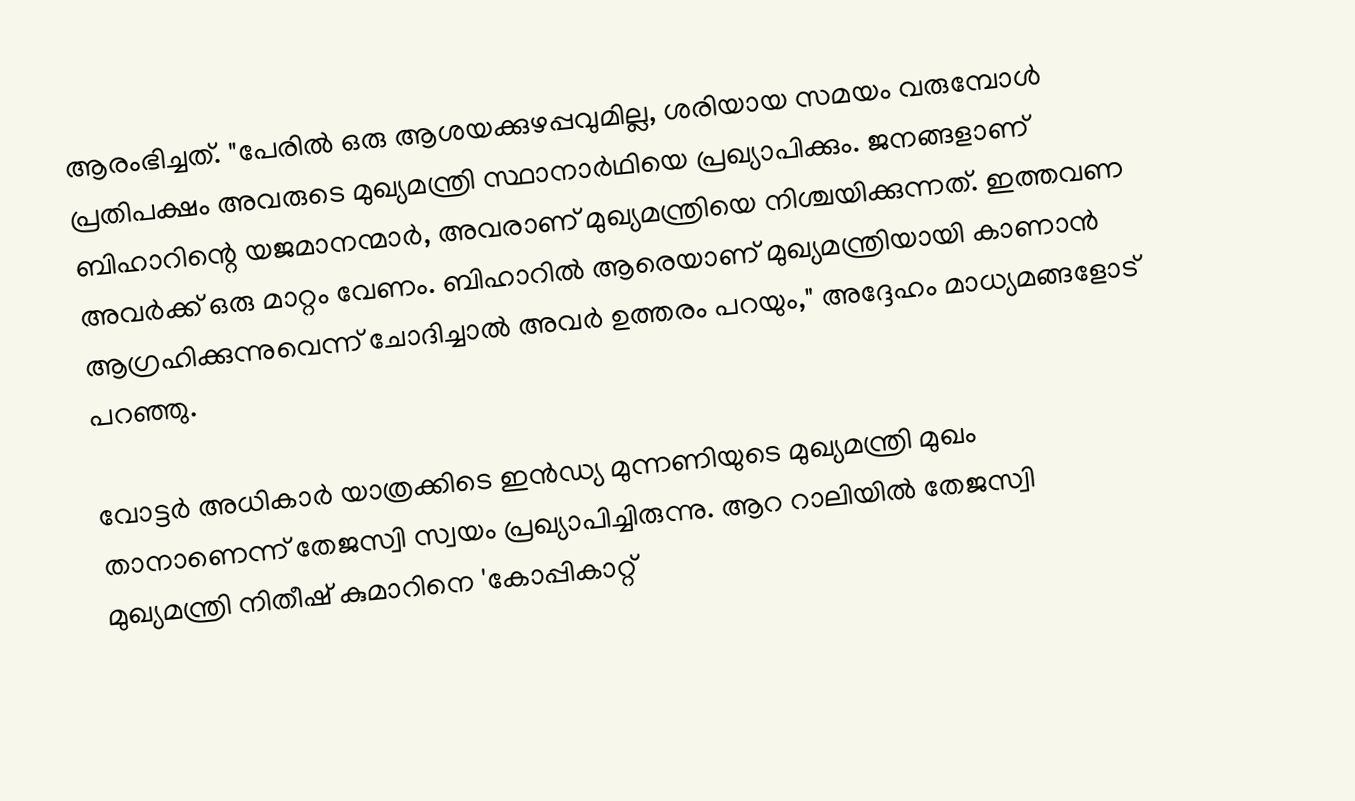ആരംഭിച്ചത്. "പേരിൽ ഒരു ആശയക്കുഴപ്പവുമില്ല, ശരിയായ സമയം വരുമ്പോൾ പ്രതിപക്ഷം അവരുടെ മുഖ്യമന്ത്രി സ്ഥാനാർഥിയെ പ്രഖ്യാപിക്കും. ജനങ്ങളാണ് ബിഹാറിന്റെ യജമാനന്മാർ, അവരാണ് മുഖ്യമന്ത്രിയെ നിശ്ചയിക്കുന്നത്. ഇത്തവണ അവർക്ക് ഒരു മാറ്റം വേണം. ബിഹാറിൽ ആരെയാണ് മുഖ്യമന്ത്രിയായി കാണാൻ ആഗ്രഹിക്കുന്നുവെന്ന് ചോദിച്ചാൽ അവർ ഉത്തരം പറയും," അദ്ദേഹം മാധ്യമങ്ങളോട് പറഞ്ഞു.

വോട്ടര്‍ അധികാര്‍ യാത്രക്കിടെ ഇൻഡ്യ മുന്നണിയുടെ മുഖ്യമന്ത്രി മുഖം താനാണെന്ന് തേജസ്വി സ്വയം പ്രഖ്യാപിച്ചിരുന്നു. ആറ റാലിയിൽ തേജസ്വി മുഖ്യമന്ത്രി നിതീഷ് കുമാറിനെ 'കോപ്പികാറ്റ്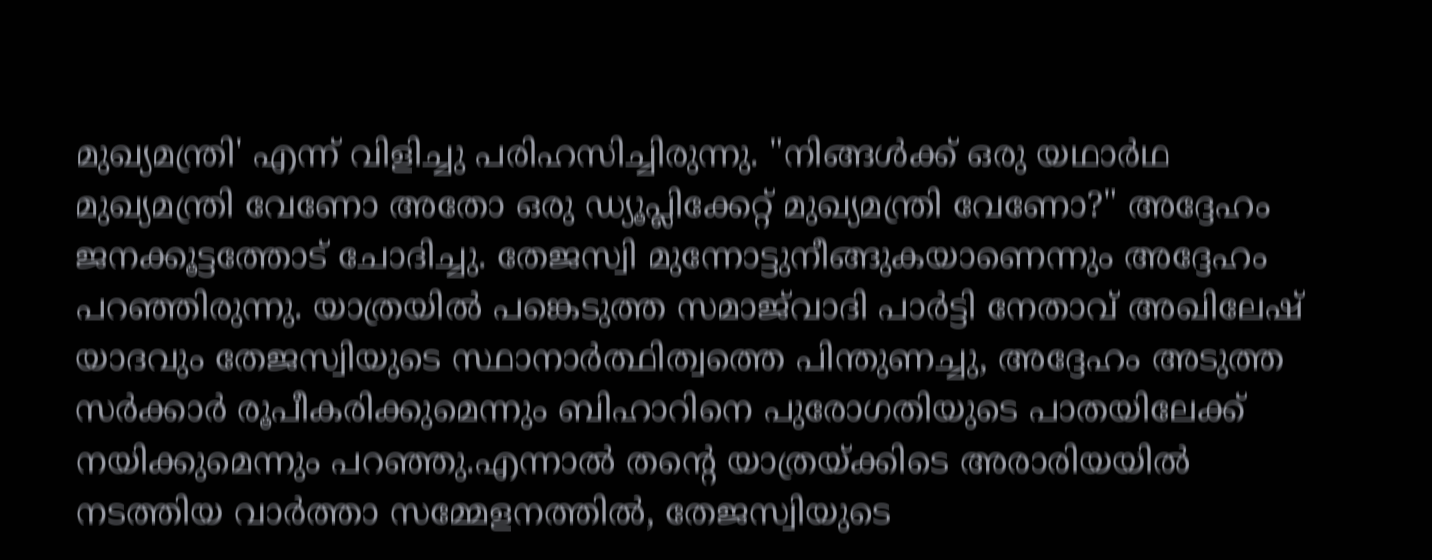മുഖ്യമന്ത്രി' എന്ന് വിളിച്ചു പരിഹസിച്ചിരുന്നു. "നിങ്ങൾക്ക് ഒരു യഥാർഥ മുഖ്യമന്ത്രി വേണോ അതോ ഒരു ഡ്യൂപ്ലിക്കേറ്റ് മുഖ്യമന്ത്രി വേണോ?" അദ്ദേഹം ജനക്കൂട്ടത്തോട് ചോദിച്ചു. തേജസ്വി മുന്നോട്ടുനീങ്ങുകയാണെന്നും അദ്ദേഹം പറഞ്ഞിരുന്നു. യാത്രയിൽ പങ്കെടുത്ത സമാജ്‌വാദി പാർട്ടി നേതാവ് അഖിലേഷ് യാദവും തേജസ്വിയുടെ സ്ഥാനാർത്ഥിത്വത്തെ പിന്തുണച്ചു, അദ്ദേഹം അടുത്ത സർക്കാർ രൂപീകരിക്കുമെന്നും ബിഹാറിനെ പുരോഗതിയുടെ പാതയിലേക്ക് നയിക്കുമെന്നും പറഞ്ഞു.എന്നാൽ തൻ്റെ യാത്രയ്ക്കിടെ അരാരിയയിൽ നടത്തിയ വാർത്താ സമ്മേളനത്തിൽ, തേജസ്വിയുടെ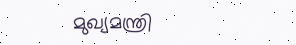മുഖ്യമന്ത്രി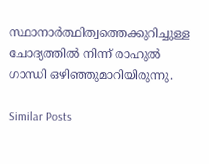സ്ഥാനാർത്ഥിത്വത്തെക്കുറിച്ചുള്ള ചോദ്യത്തിൽ നിന്ന് രാഹുൽ ഗാന്ധി ഒഴിഞ്ഞുമാറിയിരുന്നു.

Similar Posts